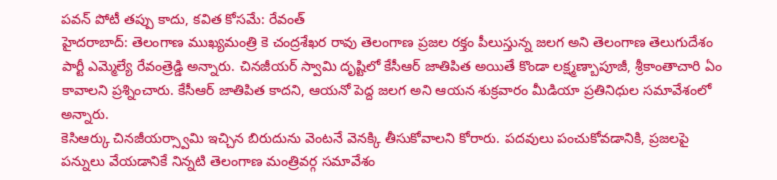పవన్ పోటీ తప్పు కాదు, కవిత కోసమే: రేవంత్
హైదరాబాద్: తెలంగాణ ముఖ్యమంత్రి కె చంద్రశేఖర రావు తెలంగాణ ప్రజల రక్తం పీలుస్తున్న జలగ అని తెలంగాణ తెలుగుదేశం పార్టీ ఎమ్మెల్యే రేవంత్రెడ్డి అన్నారు. చినజీయర్ స్వామి దృష్టిలో కేసీఆర్ జాతిపిత అయితే కొండా లక్ష్మణ్బాపూజీ, శ్రీకాంతాచారి ఏం కావాలని ప్రశ్నించారు. కేసీఆర్ జాతిపిత కాదని, ఆయనో పెద్ద జలగ అని ఆయన శుక్రవారం మీడియా ప్రతినిధుల సమావేశంలో అన్నారు.
కెసిఆర్కు చినజీయర్స్వామి ఇచ్చిన బిరుదును వెంటనే వెనక్కి తీసుకోవాలని కోరారు. పదవులు పంచుకోవడానికి, ప్రజలపై పన్నులు వేయడానికే నిన్నటి తెలంగాణ మంత్రివర్గ సమావేశం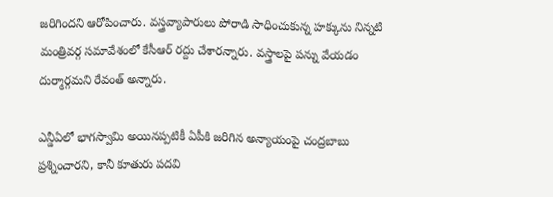జరిగిందని ఆరోపించారు. వస్త్రవ్యాపారులు పోరాడి సాధించుకున్న హక్కును నిన్నటి మంత్రివర్గ సమావేశంలో కేసీఆర్ రద్దు చేశారన్నారు. వస్త్రాలపై పన్ను వేయడం దుర్మార్గమని రేవంత్ అన్నారు.

ఎన్డీఏలో భాగస్వామి అయినప్పటికీ ఏపీకి జరిగిన అన్యాయంపై చంద్రబాబు ప్రశ్నించారని, కానీ కూతురు పదవి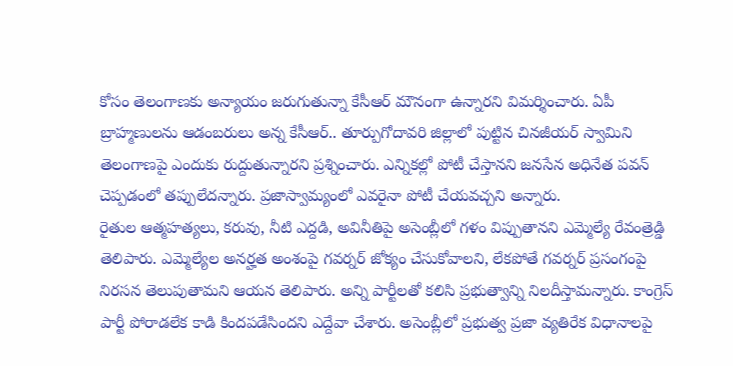కోసం తెలంగాణకు అన్యాయం జరుగుతున్నా కేసీఆర్ మౌనంగా ఉన్నారని విమర్శించారు. ఏపీ బ్రాహ్మణులను ఆడంబరులు అన్న కేసీఆర్.. తూర్పుగోదావరి జిల్లాలో పుట్టిన చినజీయర్ స్వామిని తెలంగాణపై ఎందుకు రుద్దుతున్నారని ప్రశ్నించారు. ఎన్నికల్లో పోటీ చేస్తానని జనసేన అధినేత పవన్ చెప్పడంలో తప్పులేదన్నారు. ప్రజాస్వామ్యంలో ఎవరైనా పోటీ చేయవచ్చని అన్నారు.
రైతుల ఆత్మహత్యలు, కరువు, నీటి ఎద్దడి, అవినీతిపై అసెంబ్లీలో గళం విప్పుతానని ఎమ్మెల్యే రేవంత్రెడ్డి తెలిపారు. ఎమ్మెల్యేల అనర్హత అంశంపై గవర్నర్ జోక్యం చేసుకోవాలని, లేకపోతే గవర్నర్ ప్రసంగంపై నిరసన తెలుపుతామని ఆయన తెలిపారు. అన్ని పార్టీలతో కలిసి ప్రభుత్వాన్ని నిలదీస్తామన్నారు. కాంగ్రెస్ పార్టీ పోరాడలేక కాడి కిందపడేసిందని ఎద్దేవా చేశారు. అసెంబ్లీలో ప్రభుత్వ ప్రజా వ్యతిరేక విధానాలపై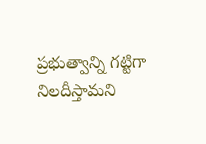ప్రభుత్వాన్ని గట్టిగా నిలదీస్తామని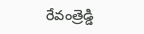రేవంత్రెడ్డి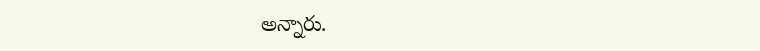అన్నారు.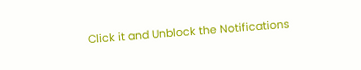Click it and Unblock the Notifications